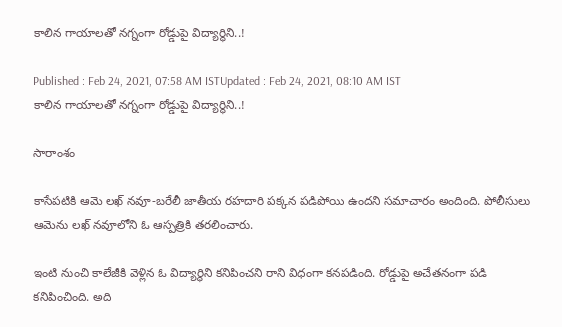కాలిన గాయాలతో నగ్నంగా రోడ్డుపై విద్యార్థిని..!

Published : Feb 24, 2021, 07:58 AM ISTUpdated : Feb 24, 2021, 08:10 AM IST
కాలిన గాయాలతో నగ్నంగా రోడ్డుపై విద్యార్థిని..!

సారాంశం

కాసేపటికి ఆమె లఖ్ నవూ-బరేలీ జాతీయ రహదారి పక్కన పడిపోయి ఉందని సమాచారం అందింది. పోలీసులు ఆమెను లఖ్ నవూలోని ఓ ఆస్పత్రికి తరలించారు.

ఇంటి నుంచి కాలేజీకి వెళ్లిన ఓ విద్యార్థిని కనిపించని రాని విధంగా కనపడింది. రోడ్డుపై అచేతనంగా పడి కనిపించింది. అది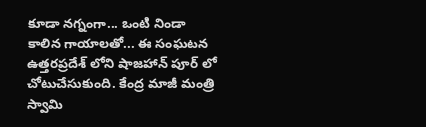కూడా నగ్నంగా... ఒంటి నిండా కాలిన గాయాలతో... ఈ సంఘటన ఉత్తరప్రదేశ్ లోని షాజహాన్ పూర్ లో చోటుచేసుకుంది. కేంద్ర మాజీ మంత్రి స్వామి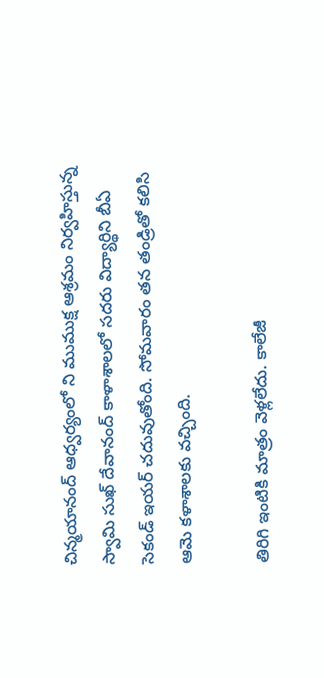చిన్మయానంద్ ఆధ్వర్యంలో ని ముముక్ష ఆశ్రమం నిర్వహిస్తున్న స్వామి సుఖ్ దేవానంద్ కాళాశాలలో సదరు విద్యార్థిని బీఏ  సెకండ్ ఇయర్ చదువుతోంది. సోమవారం తన తండ్రితో కలిసి ఆమె కళాశాలకు వచ్చింది.

తిరిగి ఇంటికి మాత్రం వెళ్లలేదు. కాలేజీ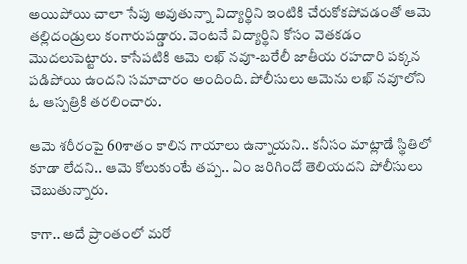అయిపోయి చాలా సేపు అవుతున్నా విద్యార్థిని ఇంటికి చేరుకోకపోవడంతో ఆమె తల్లిదండ్రులు కంగారుపడ్డారు. వెంటనే విద్యార్థిని కోసం వెతకడం మొదలుపెట్టారు. కాసేపటికి ఆమె లఖ్ నవూ-బరేలీ జాతీయ రహదారి పక్కన పడిపోయి ఉందని సమాచారం అందింది. పోలీసులు ఆమెను లఖ్ నవూలోని ఓ ఆస్పత్రికి తరలించారు.

ఆమె శరీరంపై 60శాతం కాలిన గాయాలు ఉన్నాయని.. కనీసం మాట్లాడే స్థితిలో కూడా లేదని.. ఆమె కోలుకుంటే తప్ప.. ఏం జరిగిందో తెలియదని పోలీసులు చెబుతున్నారు.

కాగా.. అదే ప్రాంతంలో మరో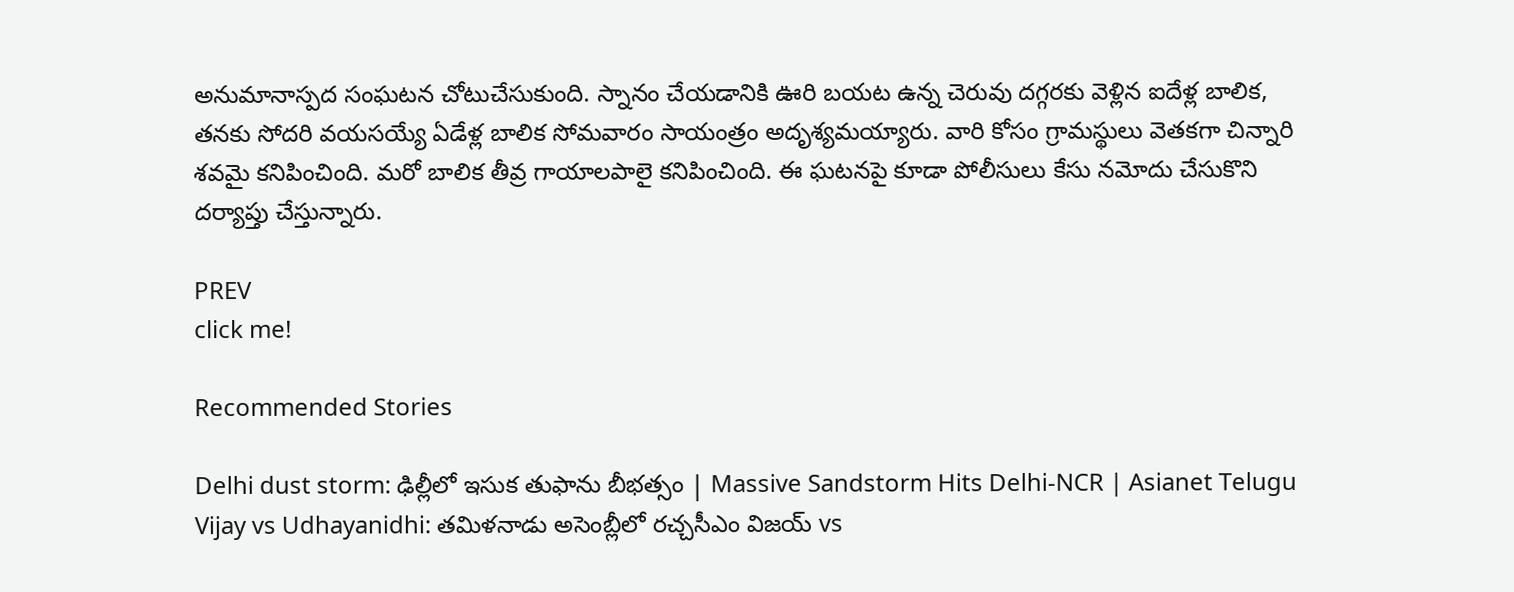అనుమానాస్పద సంఘటన చోటుచేసుకుంది. స్నానం చేయడానికి ఊరి బయట ఉన్న చెరువు దగ్గరకు వెళ్లిన ఐదేళ్ల బాలిక, తనకు సోదరి వయసయ్యే ఏడేళ్ల బాలిక సోమవారం సాయంత్రం అదృశ్యమయ్యారు. వారి కోసం గ్రామస్థులు వెతకగా చిన్నారి శవమై కనిపించింది. మరో బాలిక తీవ్ర గాయాలపాలై కనిపించింది. ఈ ఘటనపై కూడా పోలీసులు కేసు నమోదు చేసుకొని దర్యాప్తు చేస్తున్నారు.

PREV
click me!

Recommended Stories

Delhi dust storm: ఢిల్లీలో ఇసుక తుఫాను బీభత్సం | Massive Sandstorm Hits Delhi-NCR | Asianet Telugu
Vijay vs Udhayanidhi: తమిళనాడు అసెంబ్లీలో రచ్చసీఎం విజయ్ vs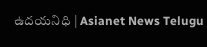ఉదయనిధి | Asianet News Telugu